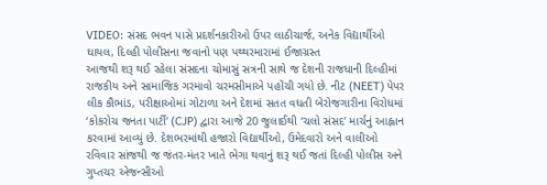VIDEO: સંસદ ભવન પાસે પ્રદર્શનકારીઓ ઉપર લાઠીચાર્જ, અનેક વિદ્યાર્થીઓ ઘાયલ, દિલ્હી પોલીસના જવાનો પણ પથ્થરમારામાં ઈજાગ્રસ્ત
આજથી શરૂ થઈ રહેલા સંસદના ચોમાસું સત્રની સાથે જ દેશની રાજધાની દિલ્હીમાં રાજકીય અને સામાજિક ગરમાવો ચરમસીમાએ પહોંચી ગયો છે. નીટ (NEET) પેપર લીક કૌભાંડ, પરીક્ષાઓમાં ગોટાળા અને દેશમાં સતત વધતી બેરોજગારીના વિરોધમાં ‘કોકરોચ જનતા પાર્ટી’ (CJP) દ્વારા આજે 20 જુલાઈથી ‘ચલો સંસદ’ માર્ચનું આહ્વાન કરવામાં આવ્યું છે. દેશભરમાંથી હજારો વિદ્યાર્થીઓ, ઉમેદવારો અને વાલીઓ રવિવાર સાંજથી જ જંતર-મંતર ખાતે ભેગા થવાનું શરૂ થઈ જતાં દિલ્હી પોલીસ અને ગુપ્તચર એજન્સીઓ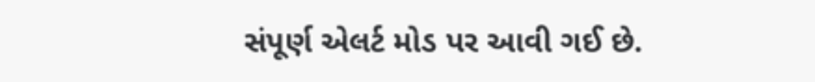સંપૂર્ણ એલર્ટ મોડ પર આવી ગઈ છે.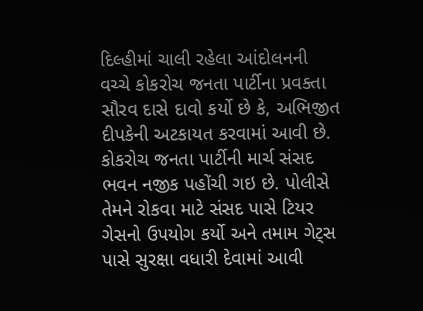દિલ્હીમાં ચાલી રહેલા આંદોલનની વચ્ચે કોકરોચ જનતા પાર્ટીના પ્રવક્તા સૌરવ દાસે દાવો કર્યો છે કે, અભિજીત દીપકેની અટકાયત કરવામાં આવી છે. કોકરોચ જનતા પાર્ટીની માર્ચ સંસદ ભવન નજીક પહોંચી ગઇ છે. પોલીસે તેમને રોકવા માટે સંસદ પાસે ટિયર ગેસનો ઉપયોગ કર્યો અને તમામ ગેટ્સ પાસે સુરક્ષા વધારી દેવામાં આવી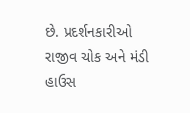છે. પ્રદર્શનકારીઓ રાજીવ ચોક અને મંડી હાઉસ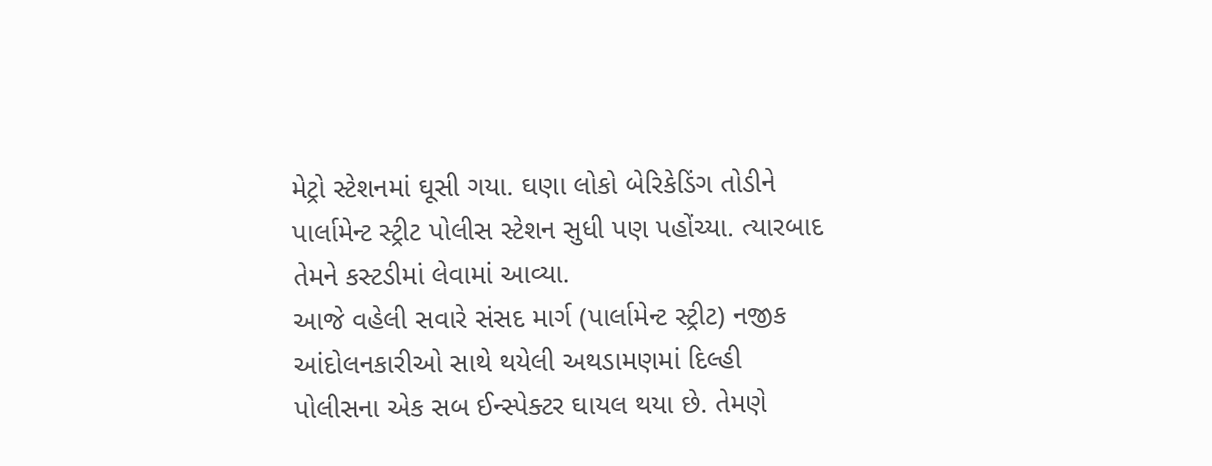મેટ્રો સ્ટેશનમાં ઘૂસી ગયા. ઘણા લોકો બેરિકેડિંગ તોડીને પાર્લામેન્ટ સ્ટ્રીટ પોલીસ સ્ટેશન સુધી પણ પહોંચ્યા. ત્યારબાદ તેમને કસ્ટડીમાં લેવામાં આવ્યા.
આજે વહેલી સવારે સંસદ માર્ગ (પાર્લામેન્ટ સ્ટ્રીટ) નજીક આંદોલનકારીઓ સાથે થયેલી અથડામણમાં દિલ્હી પોલીસના એક સબ ઈન્સ્પેક્ટર ઘાયલ થયા છે. તેમણે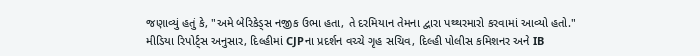જણાવ્યું હતું કે, "અમે બેરિકેડ્સ નજીક ઉભા હતા, તે દરમિયાન તેમના દ્વારા પથ્થરમારો કરવામાં આવ્યો હતો."
મીડિયા રિપોર્ટ્સ અનુસાર, દિલ્હીમાં CJPના પ્રદર્શન વચ્ચે ગૃહ સચિવ, દિલ્હી પોલીસ કમિશનર અને IB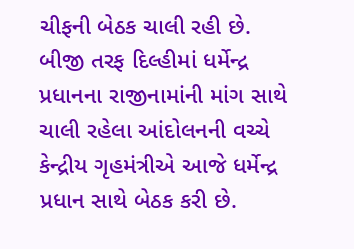ચીફની બેઠક ચાલી રહી છે.
બીજી તરફ દિલ્હીમાં ધર્મેન્દ્ર પ્રધાનના રાજીનામાંની માંગ સાથે ચાલી રહેલા આંદોલનની વચ્ચે કેન્દ્રીય ગૃહમંત્રીએ આજે ધર્મેન્દ્ર પ્રધાન સાથે બેઠક કરી છે.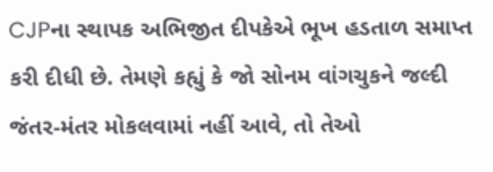CJPના સ્થાપક અભિજીત દીપકેએ ભૂખ હડતાળ સમાપ્ત કરી દીધી છે. તેમણે કહ્યું કે જો સોનમ વાંગચુકને જલ્દી જંતર-મંતર મોકલવામાં નહીં આવે, તો તેઓ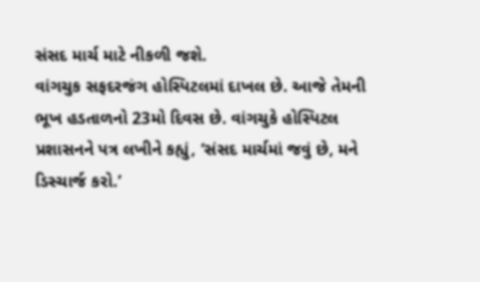સંસદ માર્ચ માટે નીકળી જશે.
વાંગચુક સફદરજંગ હોસ્પિટલમાં દાખલ છે. આજે તેમની ભૂખ હડતાળનો 23મો દિવસ છે. વાંગચુકે હોસ્પિટલ પ્રશાસનને પત્ર લખીને કહ્યું, ‘સંસદ માર્ચમાં જવું છે, મને ડિસ્ચાર્જ કરો.’